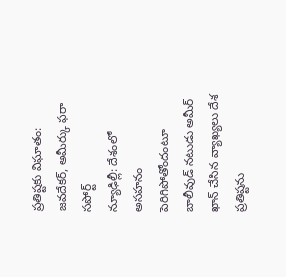ప్రతిష్టకు విఘాతం: జవదేకర్, అమీర్కు ఫరా సపోర్ట్
న్యూఢిల్లీ: దేశంలో అసహనం పెరిగిపోతోందంటూ బాలీవుడ్ నటుడు అమీర్ ఖాన్ చేసిన వ్యాఖ్యలు దేశ ప్రతిష్టను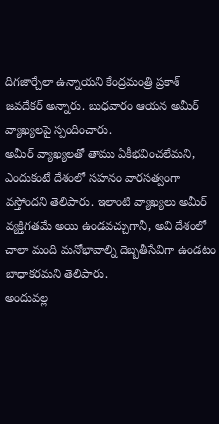దిగజార్చేలా ఉన్నాయని కేంద్రమంత్రి ప్రకాశ్ జవదేకర్ అన్నారు. బుధవారం ఆయన అమీర్ వ్యాఖ్యలపై స్పందించారు.
అమీర్ వ్యాఖ్యలతో తాము ఏకీభవించలేమని, ఎందుకంటే దేశంలో సహనం వారసత్వంగా వస్తోందని తెలిపారు. ఇలాంటి వ్యాఖ్యలు అమీర్ వ్యక్తిగతమే అయి ఉండవచ్చుగానీ, అవి దేశంలో చాలా మంది మనోభావాల్ని దెబ్బతీసేవిగా ఉండటం బాధాకరమని తెలిపారు.
అందువల్ల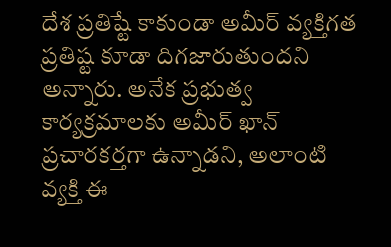దేశ ప్రతిష్టే కాకుండా అమీర్ వ్యక్తిగత ప్రతిష్ట కూడా దిగజారుతుందని అన్నారు. అనేక ప్రభుత్వ కార్యక్రమాలకు అమీర్ ఖాన్ ప్రచారకర్తగా ఉన్నాడని, అలాంటి వ్యక్తి ఈ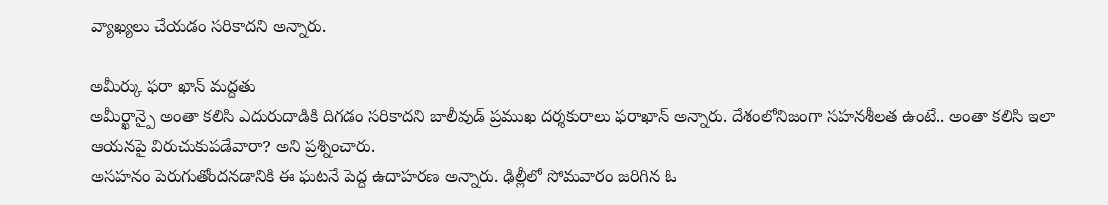వ్యాఖ్యలు చేయడం సరికాదని అన్నారు.

అమీర్కు ఫరా ఖాన్ మద్దతు
అమీర్ఖాన్పై అంతా కలిసి ఎదురుదాడికి దిగడం సరికాదని బాలీవుడ్ ప్రముఖ దర్శకురాలు ఫరాఖాన్ అన్నారు. దేశంలోనిజంగా సహనశీలత ఉంటే.. అంతా కలిసి ఇలా ఆయనపై విరుచుకుపడేవారా? అని ప్రశ్నించారు.
అసహనం పెరుగుతోందనడానికి ఈ ఘటనే పెద్ద ఉదాహరణ అన్నారు. ఢిల్లీలో సోమవారం జరిగిన ఓ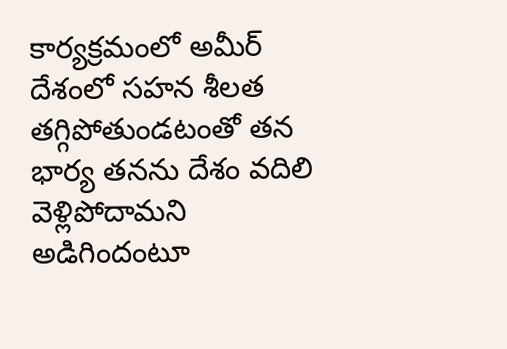కార్యక్రమంలో అమీర్ దేశంలో సహన శీలత తగ్గిపోతుండటంతో తన భార్య తనను దేశం వదిలి వెళ్లిపోదామని అడిగిందంటూ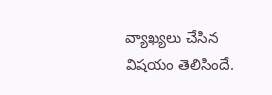వ్యాఖ్యలు చేసిన విషయం తెలిసిందే.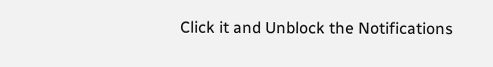Click it and Unblock the Notifications